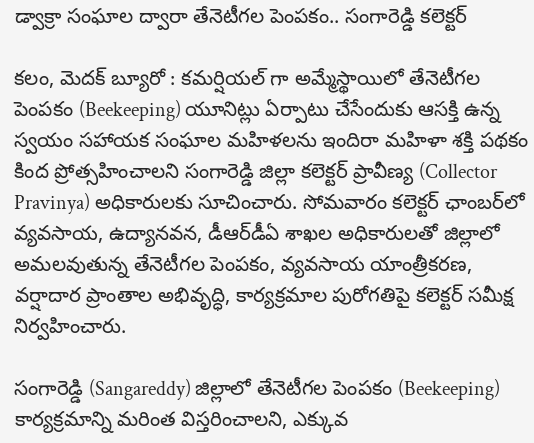డ్వాక్రా సంఘాల‌ ద్వారా తేనెటీగ‌ల పెంప‌కం.. సంగారెడ్డి కలెక్టర్

క‌లం, మెద‌క్ బ్యూరో : కమర్షియల్ గా అమ్మేస్థాయిలో తేనెటీగల పెంపకం (Beekeeping) యూనిట్లు ఏర్పాటు చేసేందుకు ఆసక్తి ఉన్న స్వయం సహాయక సంఘాల మహిళలను ఇందిరా మహిళా శక్తి పథకం కింద ప్రోత్సహించాలని సంగారెడ్డి జిల్లా క‌లెక్ట‌ర్ ప్రావీణ్య (Collector Pravinya) అధికారులకు సూచించారు. సోమవారం కలెక్టర్ ఛాంబర్‌లో వ్యవసాయ, ఉద్యానవన, డీఆర్‌డీఏ శాఖల అధికారులతో జిల్లాలో అమలవుతున్న తేనెటీగల పెంపకం, వ్యవసాయ యాంత్రీకరణ, వర్షాదార ప్రాంతాల అభివృద్ధి, కార్యక్రమాల పురోగతిపై కలెక్టర్ సమీక్ష నిర్వహించారు.

సంగారెడ్డి (Sangareddy) జిల్లాలో తేనెటీగల పెంపకం (Beekeeping) కార్యక్రమాన్ని మరింత విస్తరించాలని, ఎక్కువ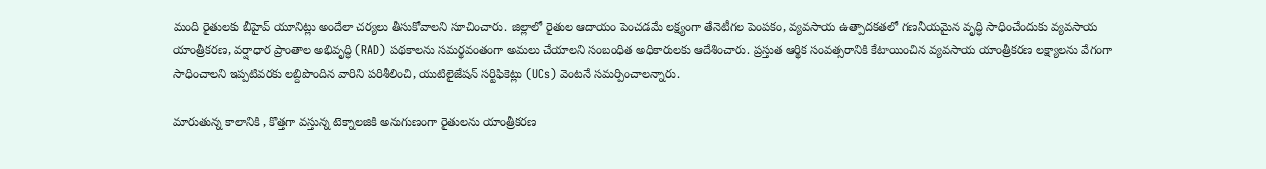మంది రైతులకు బీహైవ్ యూనిట్లు అందేలా చర్యలు తీసుకోవాలని సూచించారు. జిల్లాలో రైతుల ఆదాయం పెంచ‌డ‌మే ల‌క్ష్యంగా తేనెటీగల పెంపకం, వ్యవసాయ ఉత్పాదకతలో గణనీయమైన వృద్ధి సాధించేందుకు వ్య‌వ‌సాయ యాంత్రీక‌ర‌ణ‌, వర్షాధార ప్రాంతాల అభివృద్ధి (RAD) పథకాలను సమర్థవంతంగా అమలు చేయాలని సంబంధిత అధికారులకు ఆదేశించారు. ప్రస్తుత ఆర్థిక సంవత్సరానికి కేటాయించిన వ్య‌వ‌సాయ యాంత్రీక‌ర‌ణ‌ లక్ష్యాలను వేగంగా సాధించాలని ఇప్పటివరకు ల‌బ్దిపొందిన‌ వారిని పరిశీలించి, యుటిలైజేషన్ సర్టిఫికెట్లు (UCs) వెంటనే సమర్పించాలన్నారు.

మారుతున్న కాలానికి , కొత్తగా వ‌స్తున్న టెక్నాల‌జికి అనుగుణంగా రైతులను యాంత్రీకరణ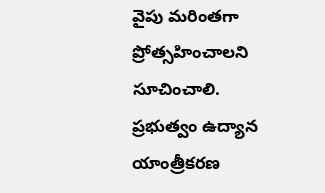వైపు మరింతగా ప్రోత్సహించాలని సూచించాలి. ప్ర‌భుత్వం ఉద్యాన యాంత్రీకరణ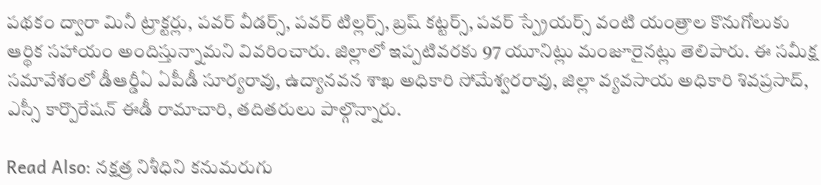పథకం ద్వారా మినీ ట్రాక్టర్లు, పవర్ వీడర్స్, పవర్ టిల్లర్స్, బ్రష్ కట్టర్స్, పవర్ స్ప్రేయర్స్ వంటి యంత్రాల కొనుగోలుకు ఆర్థిక సహాయం అందిస్తున్నామని వివరించారు. జిల్లాలో ఇప్పటివరకు 97 యూనిట్లు మంజూరైనట్లు తెలిపారు. ఈ సమీక్ష సమావేశంలో డీఆర్డీఏ ఏపీడీ సూర్యరావు, ఉద్యానవన శాఖ అధికారి సోమేశ్వరరావు, జిల్లా వ్యవసాయ అధికారి శివప్రసాద్, ఎస్సీ కార్పొరేషన్ ఈడీ రామాచారి, తదితరులు పాల్గొన్నారు.

Read Also: నక్షత్ర నిశీధిని కనుమరుగు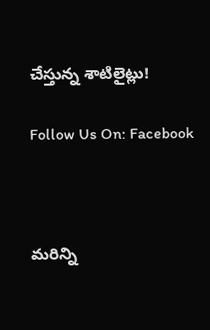చేస్తున్న శాటిలైట్లు!

Follow Us On: Facebook



మ‌రిన్ని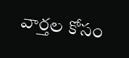వార్త‌ల కోసం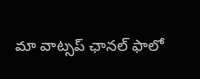మా వాట్స‌ప్ ఛాన‌ల్ ఫాలో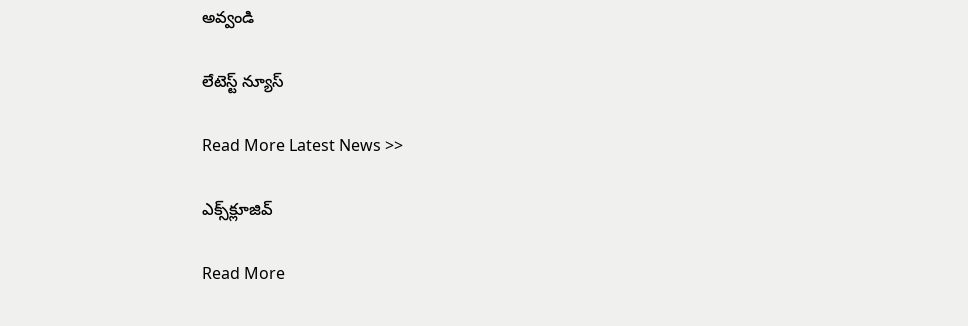అవ్వండి

లేటెస్ట్ న్యూస్‌

Read More Latest News >>

ఎక్స్‌క్లూజివ్‌

Read More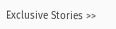Exclusive Stories >>